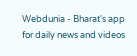Webdunia - Bharat's app for daily news and videos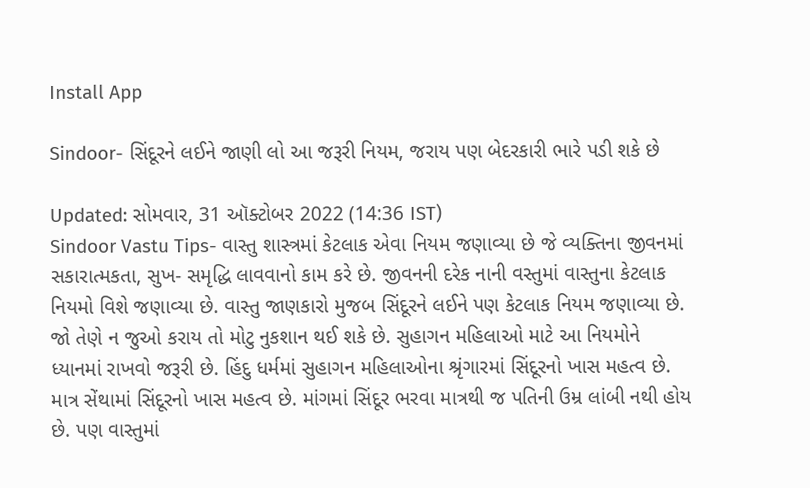Install App

Sindoor- સિંદૂરને લઈને જાણી લો આ જરૂરી નિયમ, જરાય પણ બેદરકારી ભારે પડી શકે છે

Updated: સોમવાર, 31 ઑક્ટોબર 2022 (14:36 IST)
Sindoor Vastu Tips- વાસ્તુ શાસ્ત્રમાં કેટલાક એવા નિયમ જણાવ્યા છે જે વ્યક્તિના જીવનમાં સકારાત્મકતા, સુખ- સમૃદ્ધિ લાવવાનો કામ કરે છે. જીવનની દરેક નાની વસ્તુમાં વાસ્તુના કેટલાક નિયમો વિશે જણાવ્યા છે. વાસ્તુ જાણકારો મુજબ સિંદૂરને લઈને પણ કેટલાક નિયમ જણાવ્યા છે. જો તેણે ન જુઓ કરાય તો મોટુ નુકશાન થઈ શકે છે. સુહાગન મહિલાઓ માટે આ નિયમોને ધ્યાનમાં રાખવો જરૂરી છે. હિંદુ ધર્મમાં સુહાગન મહિલાઓના શ્રૃંગારમાં સિંદૂરનો ખાસ મહત્વ છે. માત્ર સેંથામાં સિંદૂરનો ખાસ મહત્વ છે. માંગમાં સિંદૂર ભરવા માત્રથી જ પતિની ઉમ્ર લાંબી નથી હોય છે. પણ વાસ્તુમાં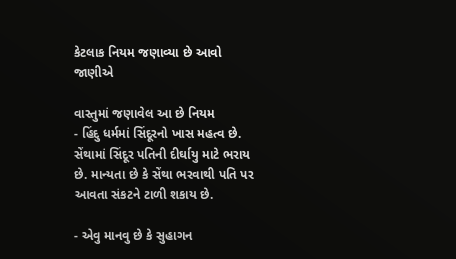કેટલાક નિયમ જણાવ્યા છે આવો જાણીએ

વાસ્તુમાં જણાવેલ આ છે નિયમ
- હિંદુ ધર્મમાં સિંદૂરનો ખાસ મહત્વ છે. સેંથામાં સિંદૂર પતિની દીર્ઘાયુ માટે ભરાય છે. માન્યતા છે કે સેંથા ભરવાથી પતિ પર આવતા સંકટને ટાળી શકાય છે.

- એવુ માનવુ છે કે સુહાગન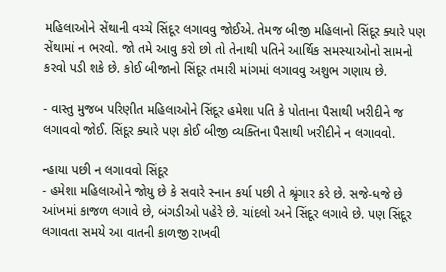મહિલાઓને સેંથાની વચ્ચે સિંદૂર લગાવવુ જોઈએ. તેમજ બીજી મહિલાનો સિંદૂર ક્યારે પણ સેંથામાં ન ભરવો. જો તમે આવુ કરો છો તો તેનાથી પતિને આર્થિક સમસ્યાઓનો સામનો કરવો પડી શકે છે. કોઈ બીજાનો સિંદૂર તમારી માંગમાં લગાવવુ અશુભ ગણાય છે.

- વાસ્તુ મુજબ પરિણીત મહિલાઓને સિંદૂર હમેશા પતિ કે પોતાના પૈસાથી ખરીદીને જ લગાવવો જોઈ. સિંદૂર ક્યારે પણ કોઈ બીજી વ્યક્તિના પૈસાથી ખરીદીને ન લગાવવો.

ન્હાયા પછી ન લગાવવો સિંદૂર
- હમેશા મહિલાઓને જોયુ છે કે સવારે સ્નાન કર્યા પછી તે શ્રૃંગાર કરે છે. સજે-ધજે છે આંખમાં કાજળ લગાવે છે, બંગડીઓ પહેરે છે. ચાંદલો અને સિંદૂર લગાવે છે. પણ સિંદૂર લગાવતા સમયે આ વાતની કાળજી રાખવી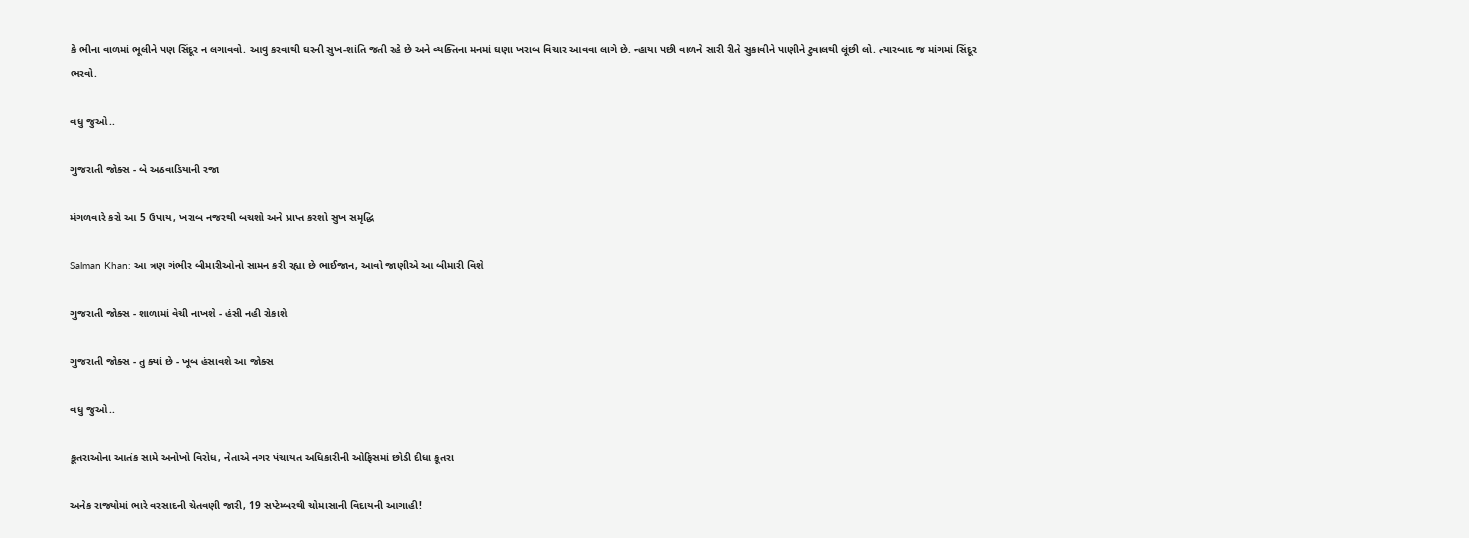કે ભીના વાળમાં ભૂલીને પણ સિંદૂર ન લગાવવો. આવુ કરવાથી ઘરની સુખ-શાંતિ જતી રહે છે અને વ્યક્તિના મનમાં ઘણા ખરાબ વિચાર આવવા લાગે છે. ન્હાયા પછી વાળને સારી રીતે સુકાવીને પાણીને ટુવાલથી લૂંછી લો. ત્યારબાદ જ માંગમાં સિંદૂર ભરવો.

વધુ જુઓ..

ગુજરાતી જોક્સ - બે અઠવાડિયાની રજા

મંગળવારે કરો આ 5 ઉપાય, ખરાબ નજરથી બચશો અને પ્રાપ્ત કરશો સુખ સમૃદ્ધિ

Salman Khan: આ ત્રણ ગંભીર બીમારીઓનો સામન કરી રહ્યા છે ભાઈજાન, આવો જાણીએ આ બીમારી વિશે

ગુજરાતી જોક્સ - શાળામાં વેચી નાખશે - હંસી નહી રોકાશે

ગુજરાતી જોક્સ - તુ ક્યાં છે - ખૂબ હંસાવશે આ જોક્સ

વધુ જુઓ..

કૂતરાઓના આતંક સામે અનોખો વિરોધ, નેતાએ નગર પંચાયત અધિકારીની ઓફિસમાં છોડી દીધા કૂતરા

અનેક રાજ્યોમાં ભારે વરસાદની ચેતવણી જારી, 19 સપ્ટેમ્બરથી ચોમાસાની વિદાયની આગાહી!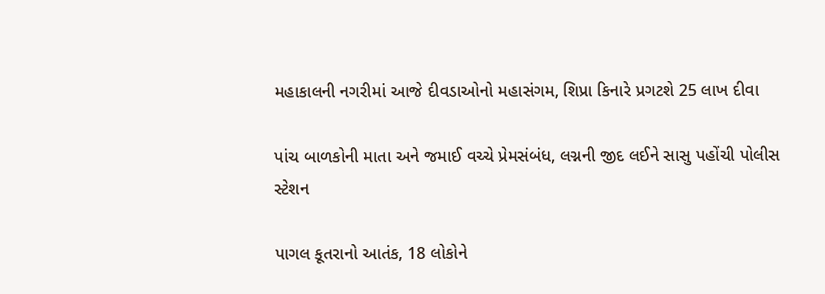મહાકાલની નગરીમાં આજે દીવડાઓનો મહાસંગમ, શિપ્રા કિનારે પ્રગટશે 25 લાખ દીવા

પાંચ બાળકોની માતા અને જમાઈ વચ્ચે પ્રેમસંબંધ, લગ્નની જીદ લઈને સાસુ પહોંચી પોલીસ સ્ટેશન

પાગલ કૂતરાનો આતંક, 18 લોકોને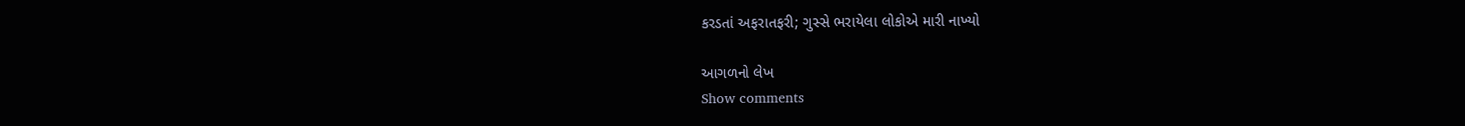કરડતાં અફરાતફરી; ગુસ્સે ભરાયેલા લોકોએ મારી નાખ્યો

આગળનો લેખ
Show comments